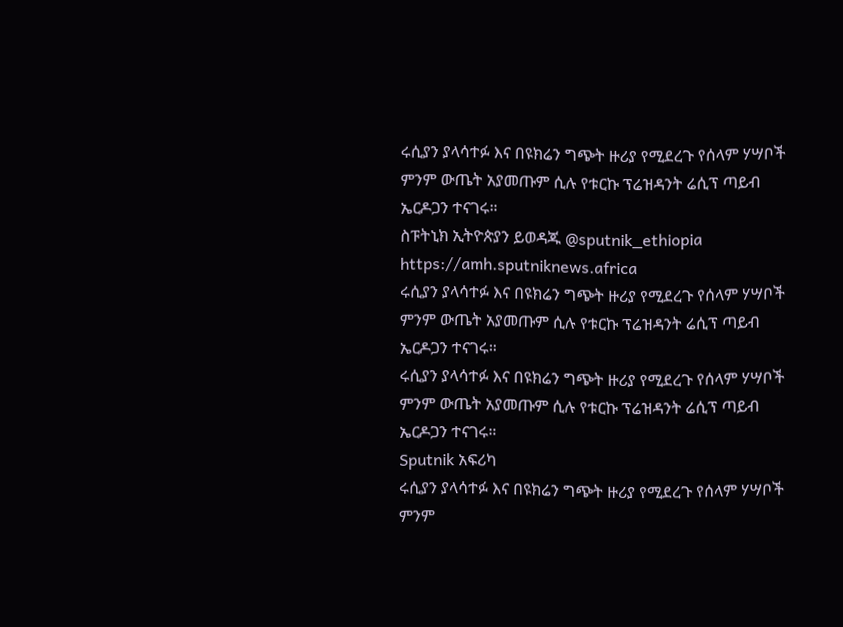ሩሲያን ያላሳተፉ እና በዩክሬን ግጭት ዙሪያ የሚደረጉ የሰላም ሃሣቦች ምንም ውጤት አያመጡም ሲሉ የቱርኩ ፕሬዝዳንት ሬሲፕ ጣይብ ኤርዶጋን ተናገሩ።
ስፑትኒክ ኢትዮጵያን ይወዳጁ @sputnik_ethiopia
https://amh.sputniknews.africa
ሩሲያን ያላሳተፉ እና በዩክሬን ግጭት ዙሪያ የሚደረጉ የሰላም ሃሣቦች ምንም ውጤት አያመጡም ሲሉ የቱርኩ ፕሬዝዳንት ሬሲፕ ጣይብ ኤርዶጋን ተናገሩ።
ሩሲያን ያላሳተፉ እና በዩክሬን ግጭት ዙሪያ የሚደረጉ የሰላም ሃሣቦች ምንም ውጤት አያመጡም ሲሉ የቱርኩ ፕሬዝዳንት ሬሲፕ ጣይብ ኤርዶጋን ተናገሩ።
Sputnik አፍሪካ
ሩሲያን ያላሳተፉ እና በዩክሬን ግጭት ዙሪያ የሚደረጉ የሰላም ሃሣቦች ምንም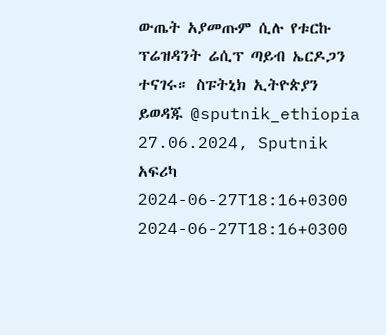ውጤት አያመጡም ሲሉ የቱርኩ ፕሬዝዳንት ሬሲፕ ጣይብ ኤርዶጋን ተናገሩ። ስፑትኒክ ኢትዮጵያን ይወዳጁ @sputnik_ethiopia 27.06.2024, Sputnik አፍሪካ
2024-06-27T18:16+0300
2024-06-27T18:16+0300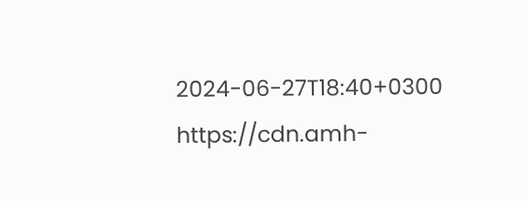2024-06-27T18:40+0300
https://cdn.amh-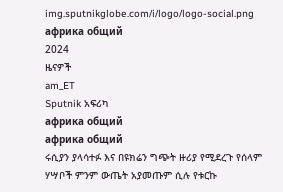img.sputnikglobe.com/i/logo/logo-social.png
африка общий
2024
ዜናዎች
am_ET
Sputnik አፍሪካ
африка общий
африка общий
ሩሲያን ያላሳተፉ እና በዩክሬን ግጭት ዙሪያ የሚደረጉ የሰላም ሃሣቦች ምንም ውጤት አያመጡም ሲሉ የቱርኩ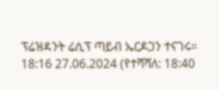ፕሬዝዳንት ሬሲፕ ጣይብ ኤርዶጋን ተናገሩ።
18:16 27.06.2024 (የተሻሻለ: 18:40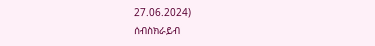27.06.2024)
ሰብስክራይብ